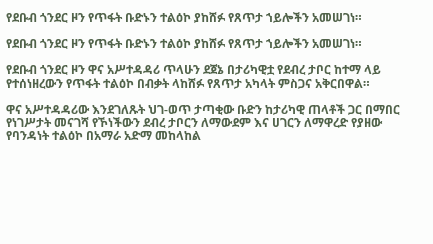የደቡብ ጎንደር ዞን የጥፋት ቡድኑን ተልዕኮ ያከሸፉ የጸጥታ ኀይሎችን አመሠገነ።

የደቡብ ጎንደር ዞን የጥፋት ቡድኑን ተልዕኮ ያከሸፉ የጸጥታ ኀይሎችን አመሠገነ።

የደቡብ ጎንደር ዞን ዋና አሥተዳዳሪ ጥላሁን ደጀኔ በታሪካዊቷ የደብረ ታቦር ከተማ ላይ የተሰነዘረውን የጥፋት ተልዕኮ በብቃት ላከሸፉ የጸጥታ አካላት ምስጋና አቅርበዋል።

ዋና አሥተዳዳሪው እንደገለጹት ህገ-ወጥ ታጣቂው ቡድን ከታሪካዊ ጠላቶች ጋር በማበር የነገሥታት መናገሻ የኾነችውን ደብረ ታቦርን ለማውደም እና ሀገርን ለማዋረድ የያዘው የባንዳነት ተልዕኮ በአማራ አድማ መከላከል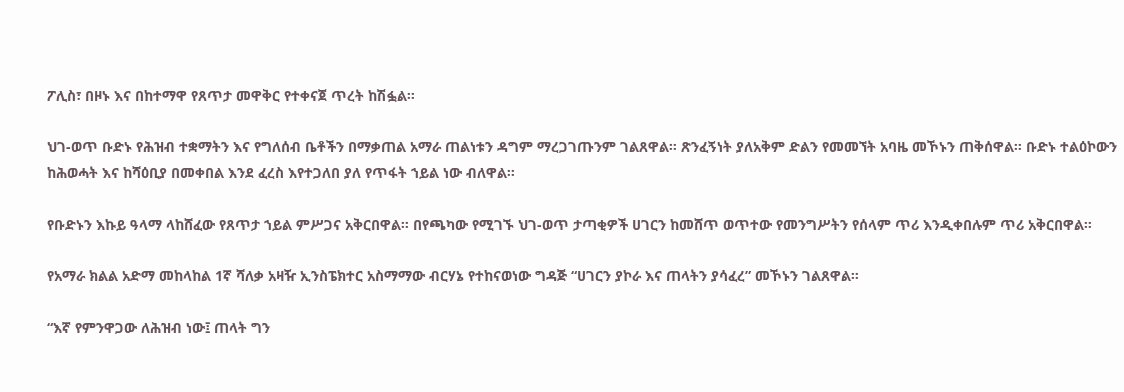ፖሊስ፣ በዞኑ እና በከተማዋ የጸጥታ መዋቅር የተቀናጀ ጥረት ከሽፏል።

ህገ-ወጥ ቡድኑ የሕዝብ ተቋማትን እና የግለሰብ ቤቶችን በማቃጠል አማራ ጠልነቱን ዳግም ማረጋገጡንም ገልጸዋል። ጽንፈኝነት ያለአቅም ድልን የመመኘት አባዜ መኾኑን ጠቅሰዋል። ቡድኑ ተልዕኮውን ከሕወሓት እና ከሻዕቢያ በመቀበል እንደ ፈረስ እየተጋለበ ያለ የጥፋት ኀይል ነው ብለዋል።

የቡድኑን እኩይ ዓላማ ላከሸፈው የጸጥታ ኀይል ምሥጋና አቅርበዋል። በየጫካው የሚገኙ ህገ-ወጥ ታጣቂዎች ሀገርን ከመሸጥ ወጥተው የመንግሥትን የሰላም ጥሪ እንዲቀበሉም ጥሪ አቅርበዋል።

የአማራ ክልል አድማ መከላከል 1ኛ ሻለቃ አዛዥ ኢንስፔክተር አስማማው ብርሃኔ የተከናወነው ግዳጅ “ሀገርን ያኮራ እና ጠላትን ያሳፈረ” መኾኑን ገልጸዋል።

“እኛ የምንዋጋው ለሕዝብ ነው፤ ጠላት ግን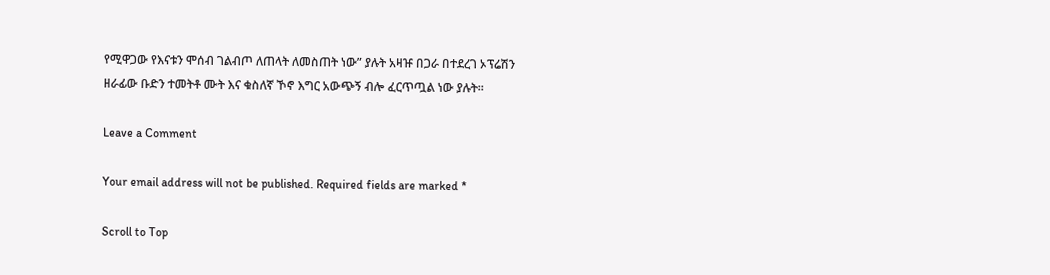የሚዋጋው የእናቱን ሞሰብ ገልብጦ ለጠላት ለመስጠት ነው” ያሉት አዛዡ በጋራ በተደረገ ኦፕሬሽን ዘራፊው ቡድን ተመትቶ ሙት እና ቁስለኛ ኾኖ እግር አውጭኝ ብሎ ፈርጥጧል ነው ያሉት።

Leave a Comment

Your email address will not be published. Required fields are marked *

Scroll to Top